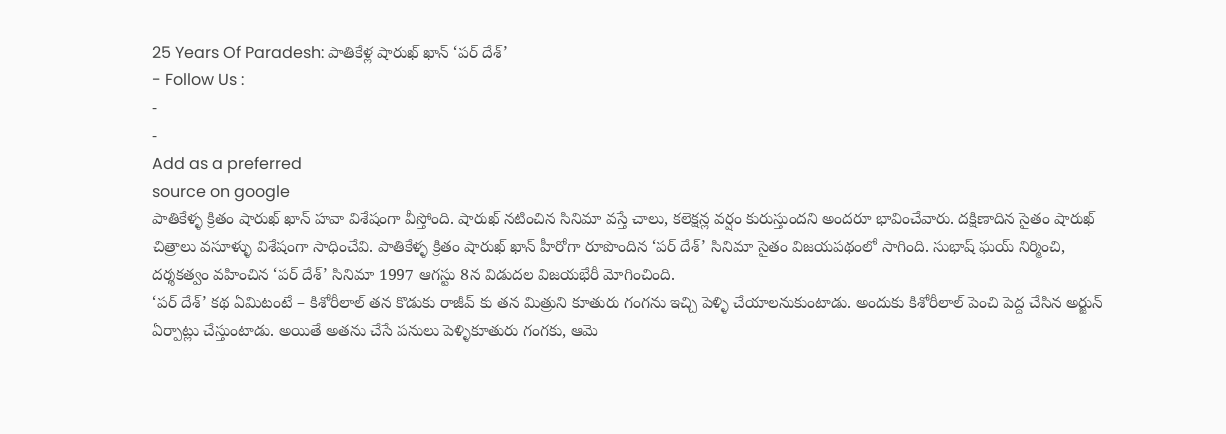25 Years Of Paradesh: పాతికేళ్ల షారుఖ్ ఖాన్ ‘పర్ దేశ్’
- Follow Us :
-
-
Add as a preferred
source on google
పాతికేళ్ళ క్రితం షారుఖ్ ఖాన్ హవా విశేషంగా వీస్తోంది. షారుఖ్ నటించిన సినిమా వస్తే చాలు, కలెక్షన్ల వర్షం కురుస్తుందని అందరూ భావించేవారు. దక్షిణాదిన సైతం షారుఖ్ చిత్రాలు వసూళ్ళు విశేషంగా సాధించేవి. పాతికేళ్ళ క్రితం షారుఖ్ ఖాన్ హీరోగా రూపొందిన ‘పర్ దేశ్’ సినిమా సైతం విజయపథంలో సాగింది. సుభాష్ ఘయ్ నిర్మించి, దర్శకత్వం వహించిన ‘పర్ దేశ్’ సినిమా 1997 ఆగస్టు 8న విడుదల విజయభేరీ మోగించింది.
‘పర్ దేశ్’ కథ ఏమిటంటే – కిశోరీలాల్ తన కొడుకు రాజీవ్ కు తన మిత్రుని కూతురు గంగను ఇచ్చి పెళ్ళి చేయాలనుకుంటాడు. అందుకు కిశోరీలాల్ పెంచి పెద్ద చేసిన అర్జున్ ఏర్పాట్లు చేస్తుంటాడు. అయితే అతను చేసే పనులు పెళ్ళికూతురు గంగకు, ఆమె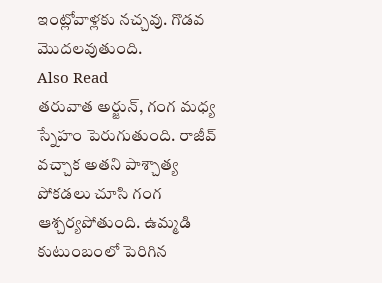ఇంట్లోవాళ్లకు నచ్చవు. గొడవ మొదలవుతుంది.
Also Read
తరువాత అర్జున్, గంగ మధ్య స్నేహం పెరుగుతుంది. రాజీవ్ వచ్చాక అతని పాశ్చాత్య పోకడలు చూసి గంగ ఆశ్చర్యపోతుంది. ఉమ్మడి కుటుంబంలో పెరిగిన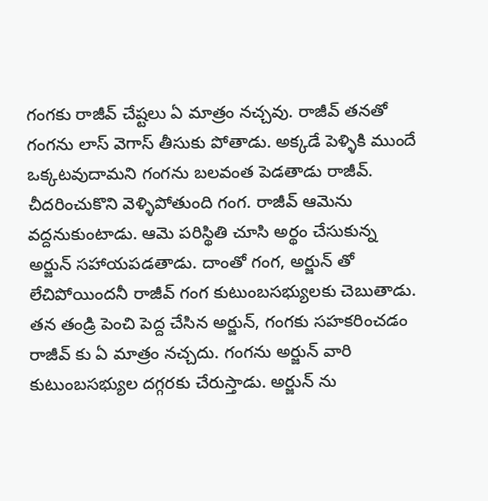గంగకు రాజీవ్ చేష్టలు ఏ మాత్రం నచ్చవు. రాజీవ్ తనతో గంగను లాస్ వెగాస్ తీసుకు పోతాడు. అక్కడే పెళ్ళికి ముందే ఒక్కటవుదామని గంగను బలవంత పెడతాడు రాజీవ్. చీదరించుకొని వెళ్ళిపోతుంది గంగ. రాజీవ్ ఆమెను వద్దనుకుంటాడు. ఆమె పరిస్థితి చూసి అర్థం చేసుకున్న అర్జున్ సహాయపడతాడు. దాంతో గంగ, అర్జున్ తో లేచిపోయిందనీ రాజీవ్ గంగ కుటుంబసభ్యులకు చెబుతాడు.
తన తండ్రి పెంచి పెద్ద చేసిన అర్జున్, గంగకు సహకరించడం రాజీవ్ కు ఏ మాత్రం నచ్చదు. గంగను అర్జున్ వారి కుటుంబసభ్యుల దగ్గరకు చేరుస్తాడు. అర్జున్ ను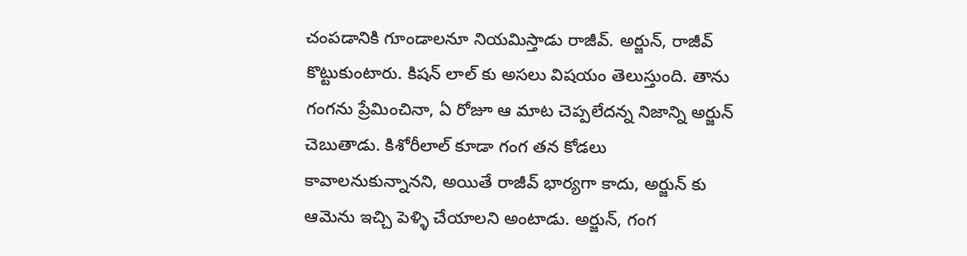చంపడానికి గూండాలనూ నియమిస్తాడు రాజీవ్. అర్జున్, రాజీవ్ కొట్టుకుంటారు. కిషన్ లాల్ కు అసలు విషయం తెలుస్తుంది. తాను గంగను ప్రేమించినా, ఏ రోజూ ఆ మాట చెప్పలేదన్న నిజాన్ని అర్జున్ చెబుతాడు. కిశోరీలాల్ కూడా గంగ తన కోడలు కావాలనుకున్నానని, అయితే రాజీవ్ భార్యగా కాదు, అర్జున్ కు ఆమెను ఇచ్చి పెళ్ళి చేయాలని అంటాడు. అర్జున్, గంగ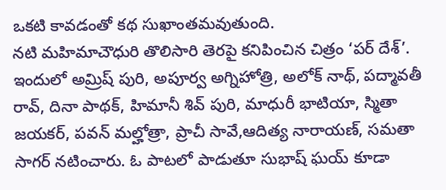ఒకటి కావడంతో కథ సుఖాంతమవుతుంది.
నటి మహిమాచౌధురి తొలిసారి తెరపై కనిపించిన చిత్రం ‘పర్ దేశ్’. ఇందులో అమ్రిష్ పురి, అపూర్వ అగ్నిహోత్రి, అలోక్ నాథ్, పద్మావతీ రావ్, దినా పాథక్, హిమానీ శివ్ పురి, మాధురీ భాటియా, స్మితా జయకర్, పవన్ మల్హోత్రా, ప్రాచీ సావే,ఆదిత్య నారాయణ్, సమతా సాగర్ నటించారు. ఓ పాటలో పాడుతూ సుభాష్ ఘయ్ కూడా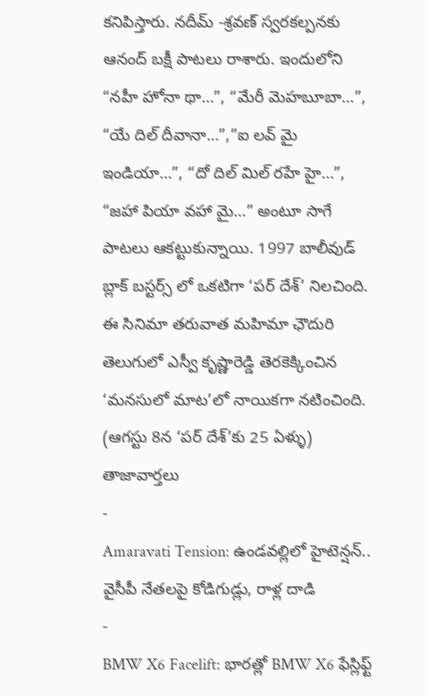కనిపిస్తారు. నదీమ్ -శ్రవణ్ స్వరకల్పనకు ఆనంద్ బక్షీ పాటలు రాశారు. ఇందులోని “నహీ హోనా థా…”, “మేరీ మెహబూబా…”, “యే దిల్ దీవానా…”,”ఐ లవ్ మై ఇండియా…”, “దో దిల్ మిల్ రహే హై…”, “జహా పియా వహా మై…” అంటూ సాగే పాటలు ఆకట్టుకున్నాయి. 1997 బాలీవుడ్ బ్లాక్ బస్టర్స్ లో ఒకటిగా ‘పర్ దేశ్’ నిలచింది. ఈ సినిమా తరువాత మహిమా ఛౌదురి తెలుగులో ఎస్వీ కృష్ణారెడ్డి తెరకెక్కించిన ‘మనసులో మాట’లో నాయికగా నటించింది.
(ఆగస్టు 8న ‘పర్ దేశ్’కు 25 ఏళ్ళు)
తాజావార్తలు
-
Amaravati Tension: ఉండవల్లిలో హైటెన్షన్.. వైసీపీ నేతలపై కోడిగుడ్లు, రాళ్ల దాడి
-
BMW X6 Facelift: భారత్లో BMW X6 ఫేస్లిఫ్ట్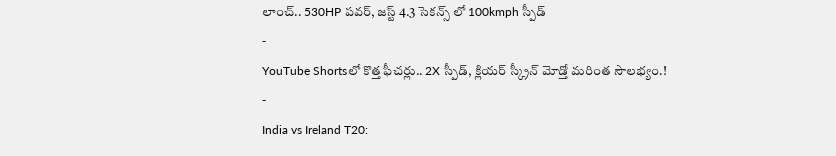లాంచ్.. 530HP పవర్, జస్ట్ 4.3 సెకన్స్ లో 100kmph స్పీడ్
-
YouTube Shortsలో కొత్త ఫీచర్లు.. 2X స్పీడ్, క్లియర్ స్క్రీన్ మోడ్తో మరింత సౌలభ్యం.!
-
India vs Ireland T20: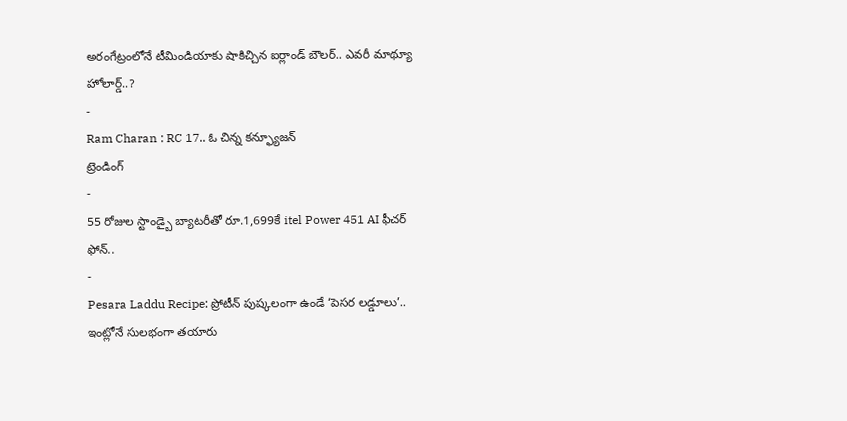అరంగేట్రంలోనే టీమిండియాకు షాకిచ్చిన ఐర్లాండ్ బౌలర్.. ఎవరీ మాథ్యూ హోలార్డ్..?
-
Ram Charan : RC 17.. ఓ చిన్న కన్ఫ్యూజన్
ట్రెండింగ్
-
55 రోజుల స్టాండ్బై బ్యాటరీతో రూ.1,699కే itel Power 451 AI ఫీచర్ ఫోన్..
-
Pesara Laddu Recipe: ప్రోటీన్ పుష్కలంగా ఉండే ‘పెసర లడ్డూలు’.. ఇంట్లోనే సులభంగా తయారు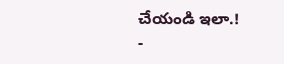చేయండి ఇలా.!
-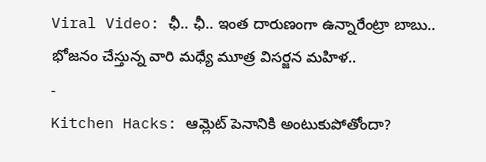Viral Video: ఛీ.. ఛీ.. ఇంత దారుణంగా ఉన్నారేంట్రా బాబు.. భోజనం చేస్తున్న వారి మధ్యే మూత్ర విసర్జన మహిళ..
-
Kitchen Hacks: ఆమ్లెట్ పెనానికి అంటుకుపోతోందా?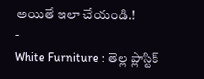అయితే ఇలా చేయండి.!
-
White Furniture : తెల్ల ప్లాస్టిక్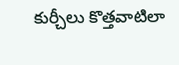కుర్చీలు కొత్తవాటిలా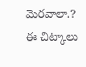మెరవాలా.? ఈ చిట్కాలు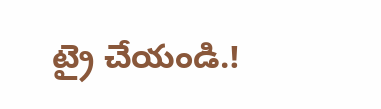ట్రై చేయండి.!